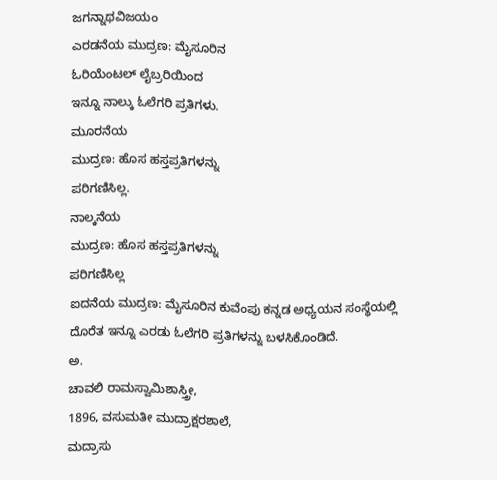ಜಗನ್ನಾಥವಿಜಯಂ
ಎರಡನೆಯ ಮುದ್ರಣ: ಮೈಸೂರಿನ
ಓರಿಯೆಂಟಲ್ ಲೈಬ್ರರಿಯಿಂದ
ಇನ್ನೂ ನಾಲ್ಕು ಓಲೆಗರಿ ಪ್ರತಿಗಳು.
ಮೂರನೆಯ
ಮುದ್ರಣ: ಹೊಸ ಹಸ್ತಪ್ರತಿಗಳನ್ನು
ಪರಿಗಣಿಸಿಲ್ಲ.
ನಾಲ್ಕನೆಯ
ಮುದ್ರಣ: ಹೊಸ ಹಸ್ತಪ್ರತಿಗಳನ್ನು
ಪರಿಗಣಿಸಿಲ್ಲ
ಐದನೆಯ ಮುದ್ರಣ: ಮೈಸೂರಿನ ಕುವೆಂಪು ಕನ್ನಡ ಅಧ್ಯಯನ ಸಂಸ್ಥೆಯಲ್ಲಿ ದೊರೆತ ಇನ್ನೂ ಎರಡು ಓಲೆಗರಿ ಪ್ರತಿಗಳನ್ನು ಬಳಸಿಕೊಂಡಿದೆ.
ಅ.
ಚಾವಲಿ ರಾಮಸ್ವಾಮಿಶಾಸ್ತ್ರೀ,
1896, ವಸುಮತೀ ಮುದ್ರಾಕ್ಷರಶಾಲೆ,
ಮದ್ರಾಸು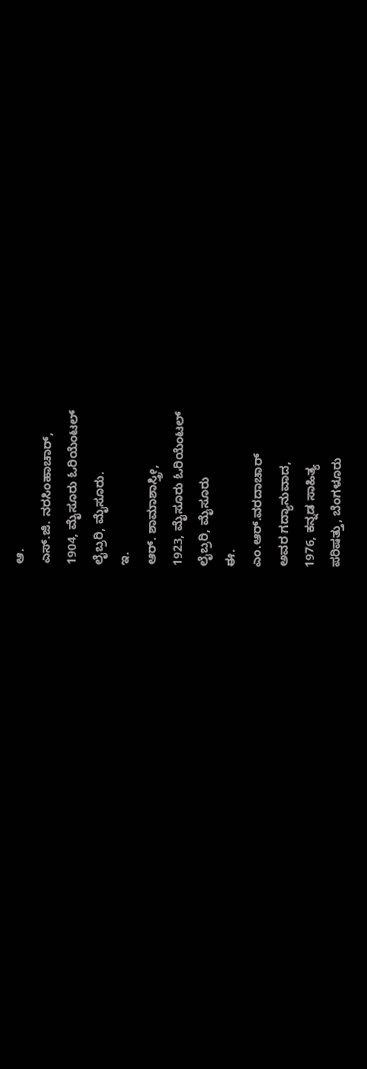ಆ.
ಎಸ್.ಜಿ. ನರಸಿಂಹಾಚಾರ್,
1904, ಮೈಸೂರು ಓರಿಯೆಂಟಲ್
ಲೈಬ್ರರಿ, ಮೈಸೂರು.
ಇ.
ಆರ್. ಶಾಮಾಶಾಸ್ತ್ರೀ,
1923, ಮೈಸೂರು ಓರಿಯೆಂಟಲ್
ಲೈಬ್ರರಿ, ಮೈಸೂರು
ಈ.
ಎಂ.ಆರ್.ವರದಾಚಾರ್
ಅವರ ಗದ್ಯಾನುವಾದ,
1976, ಕನ್ನಡ ಸಾಹಿತ್ಯ
ಪರಿಷತ್ತು, ಬೆಂಗಳೂರು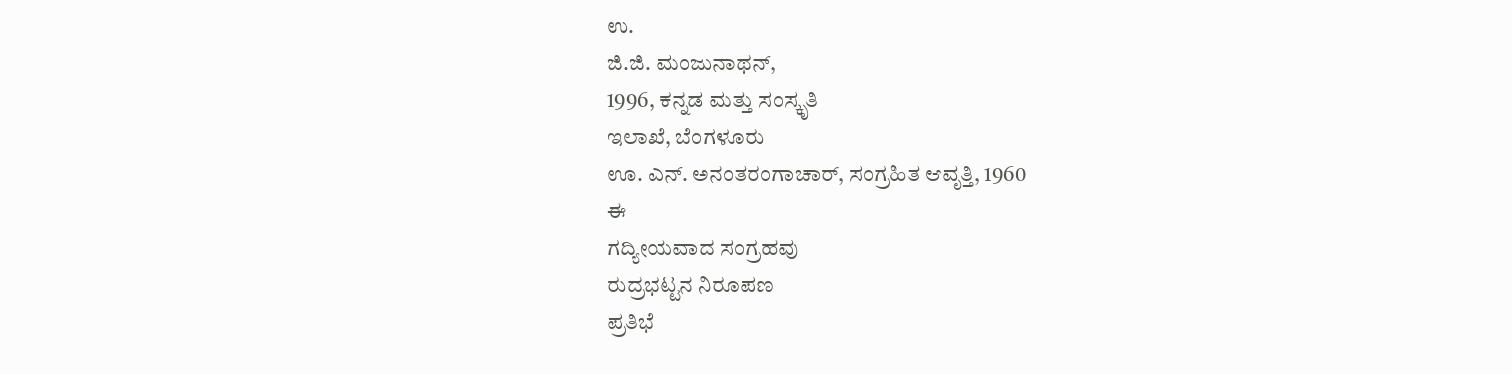ಉ.
ಜಿ.ಜಿ. ಮಂಜುನಾಥನ್,
1996, ಕನ್ನಡ ಮತ್ತು ಸಂಸ್ಕೃತಿ
ಇಲಾಖೆ, ಬೆಂಗಳೂರು
ಊ. ಎನ್. ಅನಂತರಂಗಾಚಾರ್, ಸಂಗ್ರಹಿತ ಆವೃತ್ತಿ, 1960
ಈ
ಗದ್ಯೀಯವಾದ ಸಂಗ್ರಹವು
ರುದ್ರಭಟ್ಟನ ನಿರೂಪಣ
ಪ್ರತಿಭೆ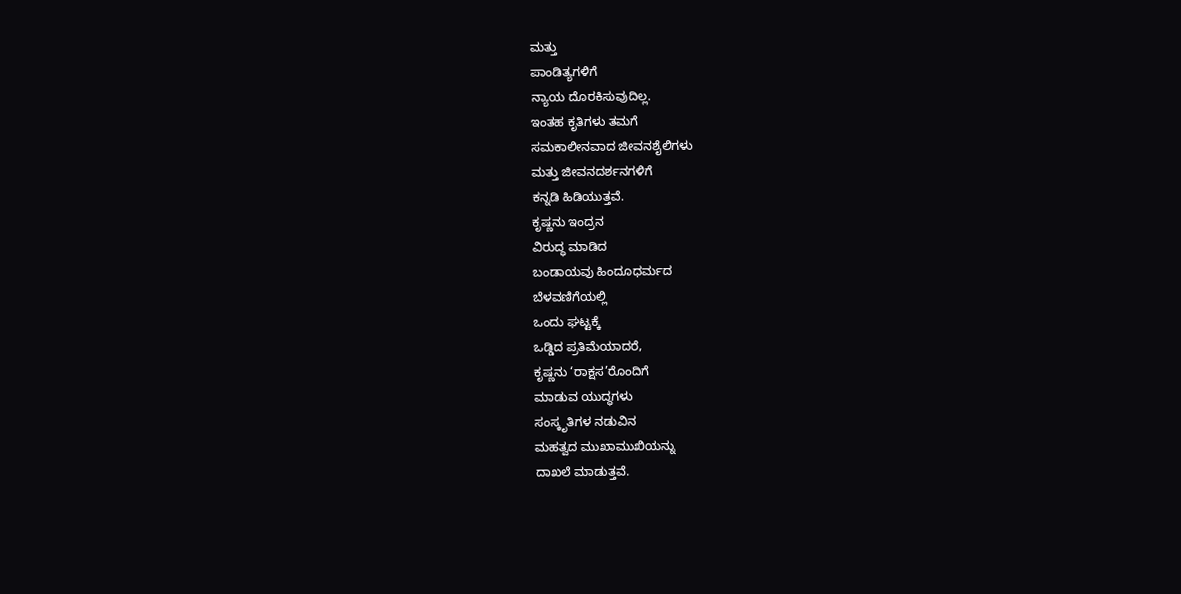ಮತ್ತು
ಪಾಂಡಿತ್ಯಗಳಿಗೆ
ನ್ಯಾಯ ದೊರಕಿಸುವುದಿಲ್ಲ.
ಇಂತಹ ಕೃತಿಗಳು ತಮಗೆ
ಸಮಕಾಲೀನವಾದ ಜೀವನಶೈಲಿಗಳು
ಮತ್ತು ಜೀವನದರ್ಶನಗಳಿಗೆ
ಕನ್ನಡಿ ಹಿಡಿಯುತ್ತವೆ.
ಕೃಷ್ಣನು ಇಂದ್ರನ
ವಿರುದ್ಧ ಮಾಡಿದ
ಬಂಡಾಯವು ಹಿಂದೂಧರ್ಮದ
ಬೆಳವಣಿಗೆಯಲ್ಲಿ
ಒಂದು ಘಟ್ಟಕ್ಕೆ
ಒಡ್ಡಿದ ಪ್ರತಿಮೆಯಾದರೆ,
ಕೃಷ್ಣನು ‘ರಾಕ್ಷಸ’ರೊಂದಿಗೆ
ಮಾಡುವ ಯುದ್ಧಗಳು
ಸಂಸ್ಕೃತಿಗಳ ನಡುವಿನ
ಮಹತ್ವದ ಮುಖಾಮುಖಿಯನ್ನು
ದಾಖಲೆ ಮಾಡುತ್ತವೆ.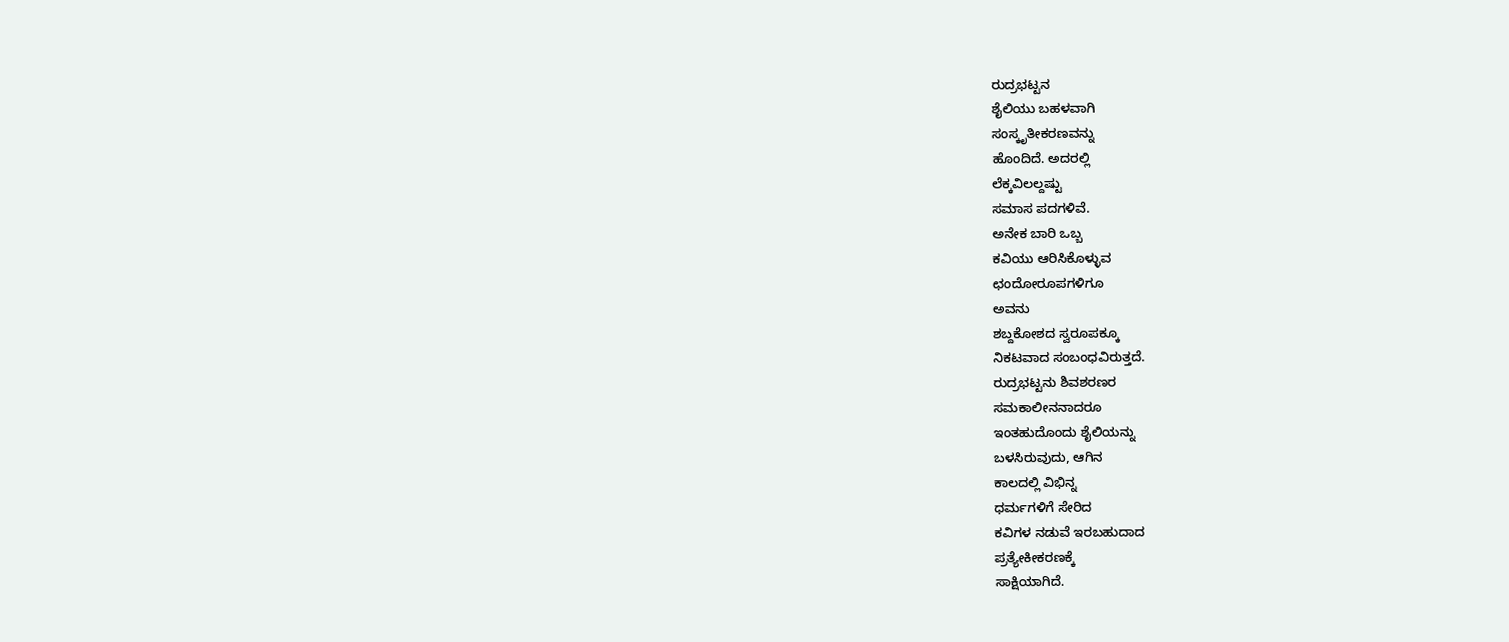ರುದ್ರಭಟ್ಟನ
ಶೈಲಿಯು ಬಹಳವಾಗಿ
ಸಂಸ್ಕೃತೀಕರಣವನ್ನು
ಹೊಂದಿದೆ. ಅದರಲ್ಲಿ
ಲೆಕ್ಕವಿಲಲ್ದಷ್ಟು
ಸಮಾಸ ಪದಗಳಿವೆ.
ಅನೇಕ ಬಾರಿ ಒಬ್ಬ
ಕವಿಯು ಆರಿಸಿಕೊಳ್ಳುವ
ಛಂದೋರೂಪಗಳಿಗೂ
ಅವನು
ಶಬ್ದಕೋಶದ ಸ್ವರೂಪಕ್ಕೂ
ನಿಕಟವಾದ ಸಂಬಂಧವಿರುತ್ತದೆ.
ರುದ್ರಭಟ್ಟನು ಶಿವಶರಣರ
ಸಮಕಾಲೀನನಾದರೂ
ಇಂತಹುದೊಂದು ಶೈಲಿಯನ್ನು
ಬಳಸಿರುವುದು, ಆಗಿನ
ಕಾಲದಲ್ಲಿ ವಿಭಿನ್ನ
ಧರ್ಮಗಳಿಗೆ ಸೇರಿದ
ಕವಿಗಳ ನಡುವೆ ಇರಬಹುದಾದ
ಪ್ರತ್ಯೇಕೀಕರಣಕ್ಕೆ
ಸಾಕ್ಷಿಯಾಗಿದೆ.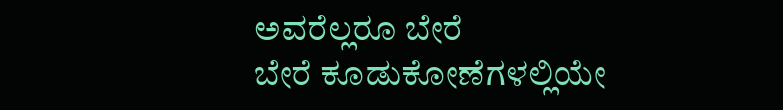ಅವರೆಲ್ಲರೂ ಬೇರೆ
ಬೇರೆ ಕೂಡುಕೋಣೆಗಳಲ್ಲಿಯೇ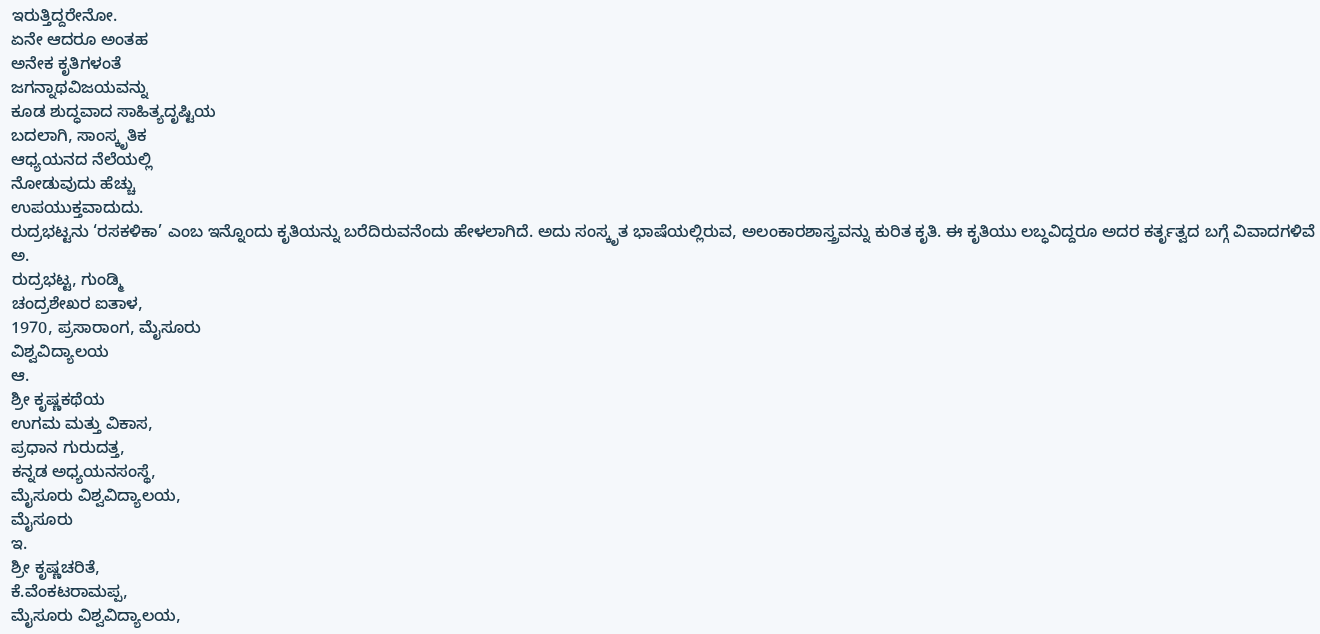ಇರುತ್ತಿದ್ದರೇನೋ.
ಏನೇ ಆದರೂ ಅಂತಹ
ಅನೇಕ ಕೃತಿಗಳಂತೆ
ಜಗನ್ನಾಥವಿಜಯವನ್ನು
ಕೂಡ ಶುದ್ಧವಾದ ಸಾಹಿತ್ಯದೃಷ್ಟಿಯ
ಬದಲಾಗಿ, ಸಾಂಸ್ಕೃತಿಕ
ಆಧ್ಯಯನದ ನೆಲೆಯಲ್ಲಿ
ನೋಡುವುದು ಹೆಚ್ಚು
ಉಪಯುಕ್ತವಾದುದು.
ರುದ್ರಭಟ್ಟನು ‘ರಸಕಳಿಕಾ’ ಎಂಬ ಇನ್ನೊಂದು ಕೃತಿಯನ್ನು ಬರೆದಿರುವನೆಂದು ಹೇಳಲಾಗಿದೆ. ಅದು ಸಂಸ್ಕೃತ ಭಾಷೆಯಲ್ಲಿರುವ, ಅಲಂಕಾರಶಾಸ್ತ್ರವನ್ನು ಕುರಿತ ಕೃತಿ. ಈ ಕೃತಿಯು ಲಬ್ಧವಿದ್ದರೂ ಅದರ ಕರ್ತೃತ್ವದ ಬಗ್ಗೆ ವಿವಾದಗಳಿವೆ
ಅ.
ರುದ್ರಭಟ್ಟ, ಗುಂಡ್ಮಿ
ಚಂದ್ರಶೇಖರ ಐತಾಳ,
1970, ಪ್ರಸಾರಾಂಗ, ಮೈಸೂರು
ವಿಶ್ವವಿದ್ಯಾಲಯ
ಆ.
ಶ್ರೀ ಕೃಷ್ಣಕಥೆಯ
ಉಗಮ ಮತ್ತು ವಿಕಾಸ,
ಪ್ರಧಾನ ಗುರುದತ್ತ,
ಕನ್ನಡ ಅಧ್ಯಯನಸಂಸ್ಥೆ,
ಮೈಸೂರು ವಿಶ್ವವಿದ್ಯಾಲಯ,
ಮೈಸೂರು
ಇ.
ಶ್ರೀ ಕೃಷ್ಣಚರಿತೆ,
ಕೆ.ವೆಂಕಟರಾಮಪ್ಪ,
ಮೈಸೂರು ವಿಶ್ವವಿದ್ಯಾಲಯ,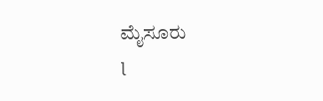ಮೈಸೂರು
l